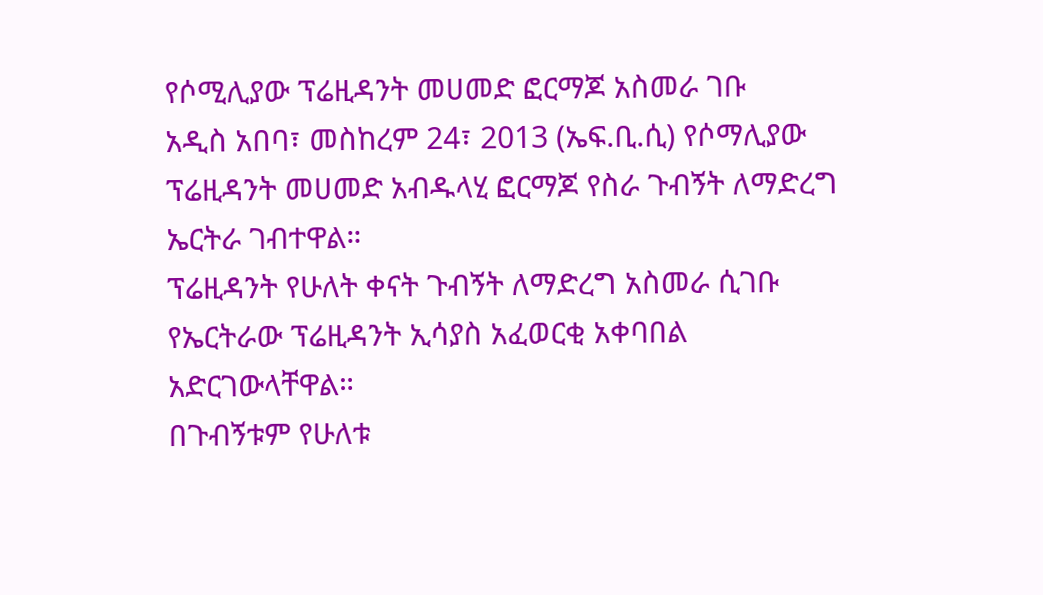የሶሚሊያው ፕሬዚዳንት መሀመድ ፎርማጆ አስመራ ገቡ
አዲስ አበባ፣ መስከረም 24፣ 2013 (ኤፍ.ቢ.ሲ) የሶማሊያው ፕሬዚዳንት መሀመድ አብዱላሂ ፎርማጆ የስራ ጉብኝት ለማድረግ ኤርትራ ገብተዋል።
ፕሬዚዳንት የሁለት ቀናት ጉብኝት ለማድረግ አስመራ ሲገቡ የኤርትራው ፕሬዚዳንት ኢሳያስ አፈወርቂ አቀባበል አድርገውላቸዋል።
በጉብኝቱም የሁለቱ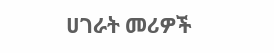ሀገራት መሪዎች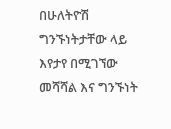በሁለትዮሽ ግንኙነትታቸው ላይ እየታየ በሚገኘው መሻሻል እና ግንኙነት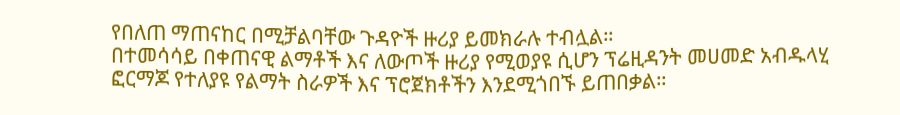የበለጠ ማጠናከር በሚቻልባቸው ጉዳዮች ዙሪያ ይመክራሉ ተብሏል።
በተመሳሳይ በቀጠናዊ ልማቶች እና ለውጦች ዙሪያ የሚወያዩ ሲሆን ፕሬዚዳንት መሀመድ አብዱላሂ ፎርማጆ የተለያዩ የልማት ስራዎች እና ፕሮጀክቶችን እንደሚጎበኙ ይጠበቃል።